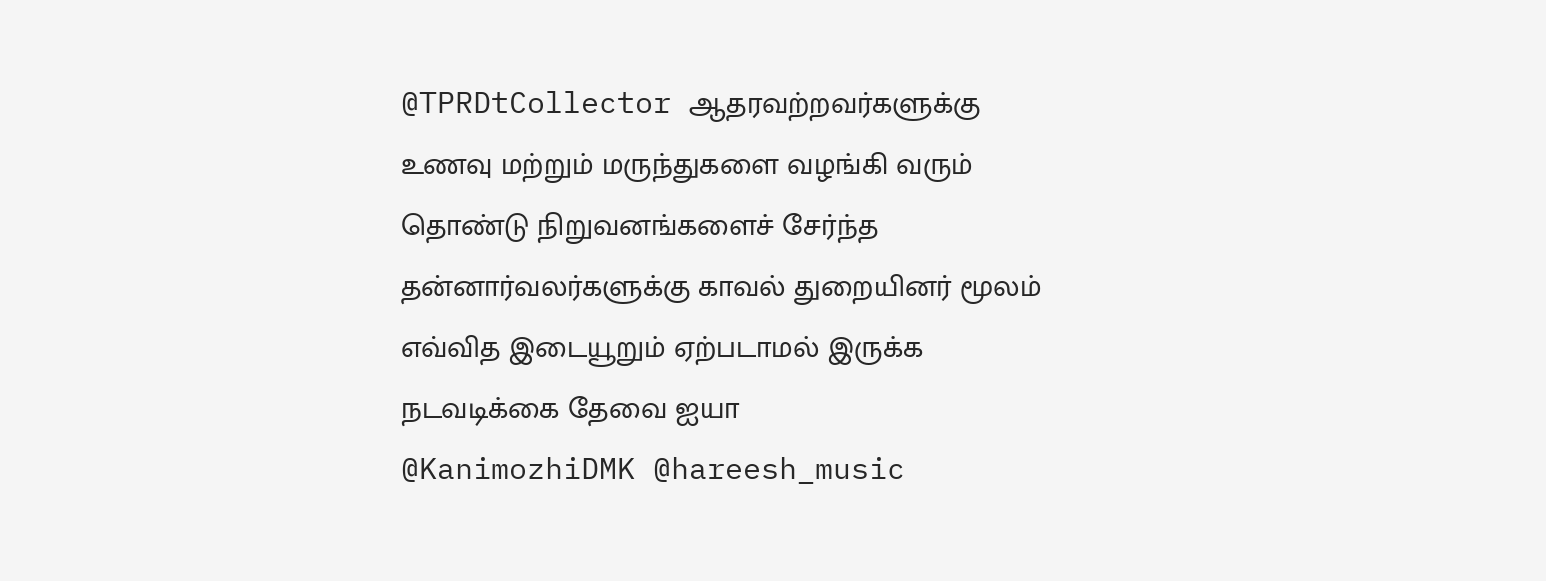@TPRDtCollector ஆதரவற்றவர்களுக்கு உணவு மற்றும் மருந்துகளை வழங்கி வரும் தொண்டு நிறுவனங்களைச் சேர்ந்த தன்னார்வலர்களுக்கு காவல் துறையினர் மூலம் எவ்வித இடையூறும் ஏற்படாமல் இருக்க நடவடிக்கை தேவை ஐயா
@KanimozhiDMK @hareesh_music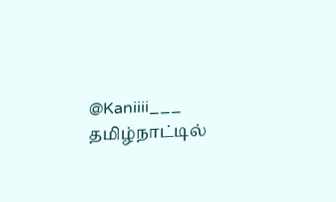@Kaniiii___ தமிழ்நாட்டில்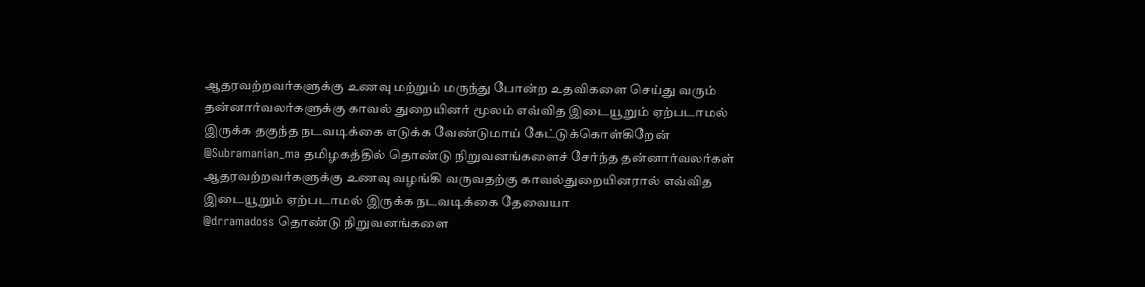ஆதரவற்றவர்களுக்கு உணவு மற்றும் மருந்து போன்ற உதவிகளை செய்து வரும் தன்னார்வலர்களுக்கு காவல் துறையினர் மூலம் எவ்வித இடையூறும் ஏற்படாமல் இருக்க தகுந்த நடவடிக்கை எடுக்க வேண்டுமாய் கேட்டுக்கொள்கிறேன்
@Subramanian_ma தமிழகத்தில் தொண்டு நிறுவனங்களைச் சேர்ந்த தன்னார்வலர்கள் ஆதரவற்றவர்களுக்கு உணவு வழங்கி வருவதற்கு காவல்துறையினரால் எவ்வித இடையூறும் ஏற்படாமல் இருக்க நடவடிக்கை தேவையா
@drramadoss தொண்டு நிறுவனங்களை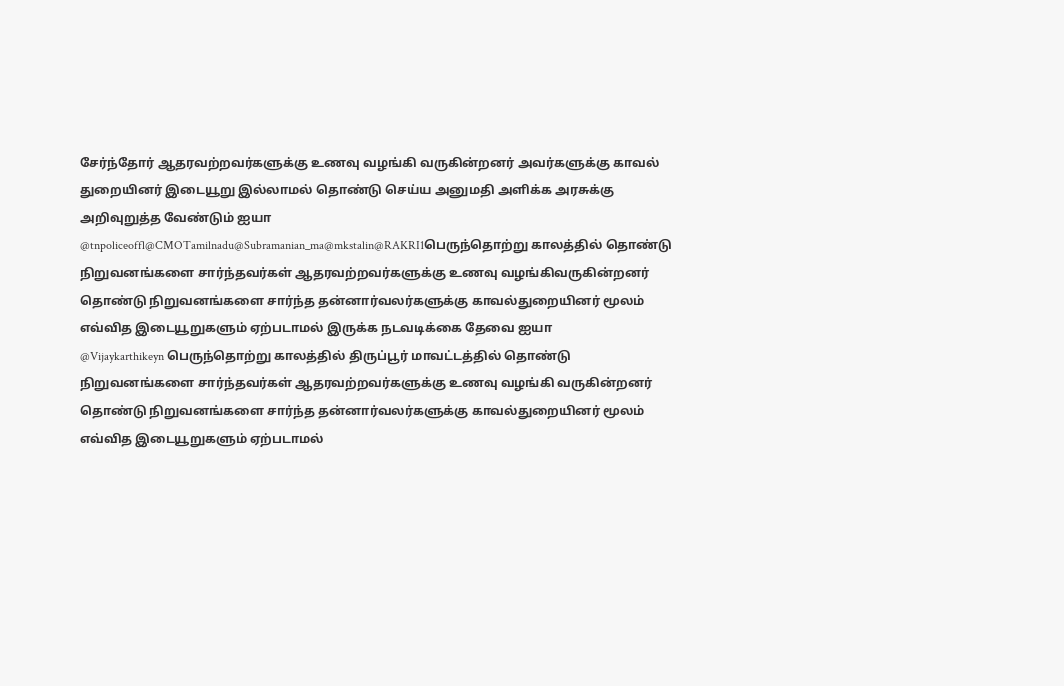சேர்ந்தோர் ஆதரவற்றவர்களுக்கு உணவு வழங்கி வருகின்றனர் அவர்களுக்கு காவல் துறையினர் இடையூறு இல்லாமல் தொண்டு செய்ய அனுமதி அளிக்க அரசுக்கு அறிவுறுத்த வேண்டும் ஐயா
@tnpoliceoffl@CMOTamilnadu@Subramanian_ma@mkstalin@RAKRI1பெருந்தொற்று காலத்தில் தொண்டு நிறுவனங்களை சார்ந்தவர்கள் ஆதரவற்றவர்களுக்கு உணவு வழங்கிவருகின்றனர் தொண்டு நிறுவனங்களை சார்ந்த தன்னார்வலர்களுக்கு காவல்துறையினர் மூலம் எவ்வித இடையூறுகளும் ஏற்படாமல் இருக்க நடவடிக்கை தேவை ஐயா
@Vijaykarthikeyn பெருந்தொற்று காலத்தில் திருப்பூர் மாவட்டத்தில் தொண்டு நிறுவனங்களை சார்ந்தவர்கள் ஆதரவற்றவர்களுக்கு உணவு வழங்கி வருகின்றனர் தொண்டு நிறுவனங்களை சார்ந்த தன்னார்வலர்களுக்கு காவல்துறையினர் மூலம் எவ்வித இடையூறுகளும் ஏற்படாமல்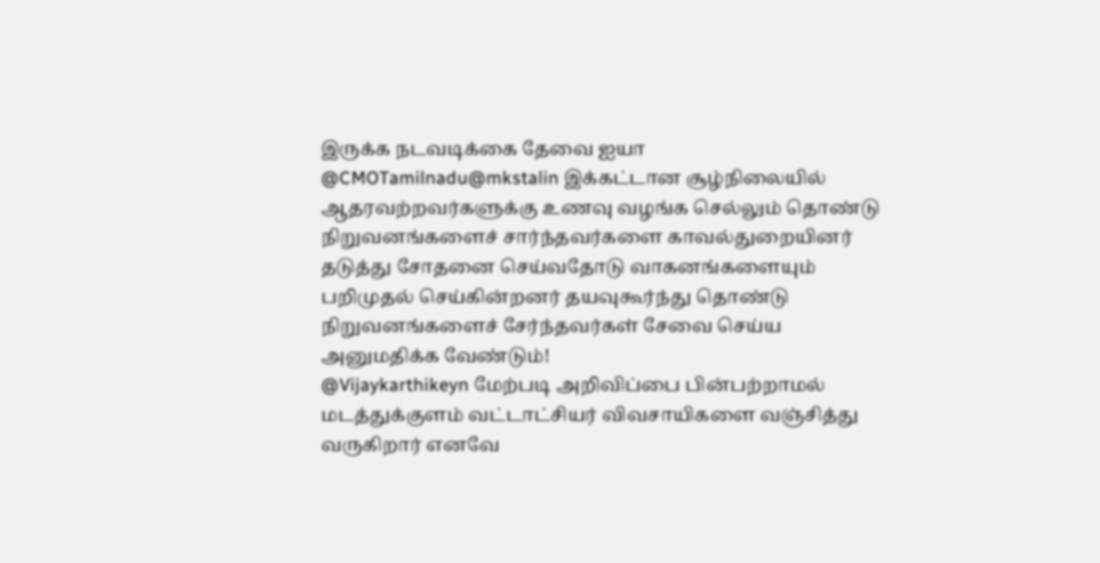இருக்க நடவடிக்கை தேவை ஐயா
@CMOTamilnadu@mkstalin இக்கட்டான சூழ்நிலையில் ஆதரவற்றவர்களுக்கு உணவு வழங்க செல்லும் தொண்டு நிறுவனங்களைச் சார்ந்தவர்களை காவல்துறையினர் தடுத்து சோதனை செய்வதோடு வாகனங்களையும் பறிமுதல் செய்கின்றனர் தயவுகூர்ந்து தொண்டு நிறுவனங்களைச் சேர்ந்தவர்கள் சேவை செய்ய அனுமதிக்க வேண்டும்!
@Vijaykarthikeyn மேற்படி அறிவிப்பை பின்பற்றாமல் மடத்துக்குளம் வட்டாட்சியர் விவசாயிகளை வஞ்சித்து வருகிறார் எனவே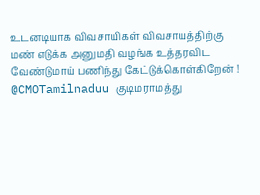உடனடியாக விவசாயிகள் விவசாயத்திற்கு மண் எடுக்க அனுமதி வழங்க உத்தரவிட வேண்டுமாய் பணிந்து கேட்டுக்கொள்கிறேன் !
@CMOTamilnaduu குடிமராமத்து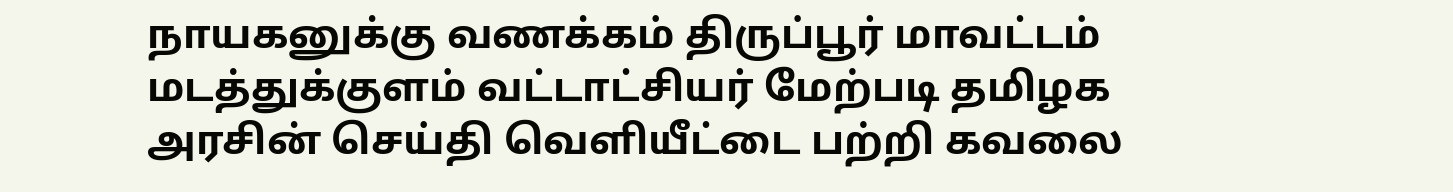நாயகனுக்கு வணக்கம் திருப்பூர் மாவட்டம் மடத்துக்குளம் வட்டாட்சியர் மேற்படி தமிழக அரசின் செய்தி வெளியீட்டை பற்றி கவலை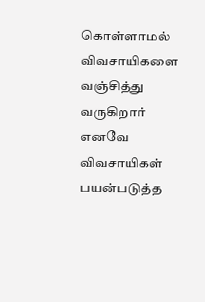கொள்ளாமல் விவசாயிகளை வஞ்சித்து வருகிறார் எனவே விவசாயிகள் பயன்படுத்த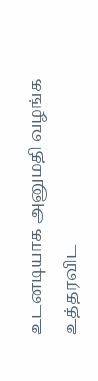உடனடியாக அனுமதி வழங்க உத்தரவிட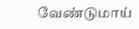வேண்டுமாய்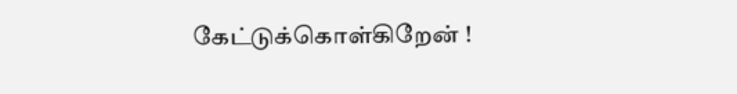கேட்டுக்கொள்கிறேன் !